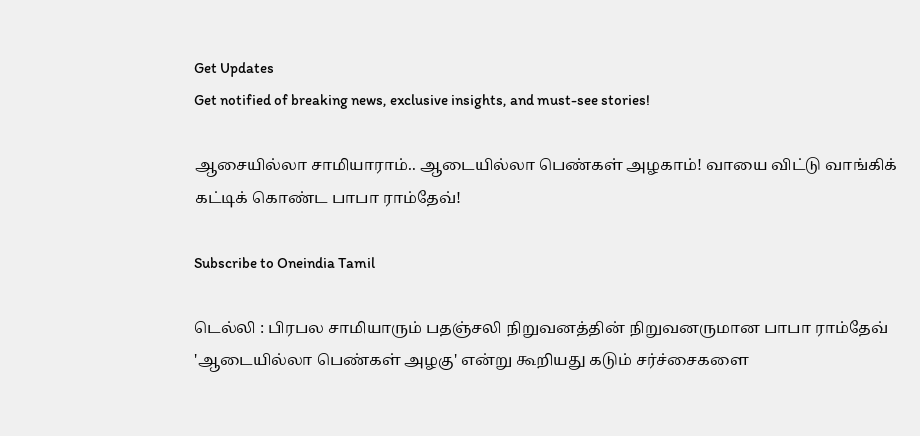Get Updates
Get notified of breaking news, exclusive insights, and must-see stories!

ஆசையில்லா சாமியாராம்.. ஆடையில்லா பெண்கள் அழகாம்! வாயை விட்டு வாங்கிக் கட்டிக் கொண்ட பாபா ராம்தேவ்!

Subscribe to Oneindia Tamil

டெல்லி : பிரபல சாமியாரும் பதஞ்சலி நிறுவனத்தின் நிறுவனருமான பாபா ராம்தேவ் 'ஆடையில்லா பெண்கள் அழகு' என்று கூறியது கடும் சர்ச்சைகளை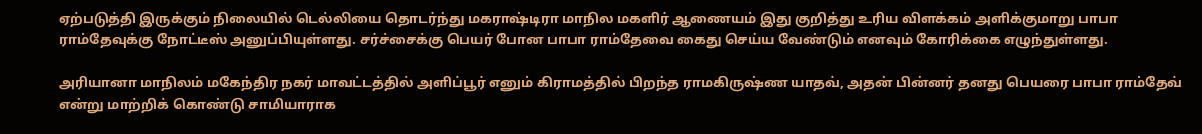ஏற்படுத்தி இருக்கும் நிலையில் டெல்லியை தொடர்ந்து மகராஷ்டிரா மாநில மகளிர் ஆணையம் இது குறித்து உரிய விளக்கம் அளிக்குமாறு பாபா ராம்தேவுக்கு நோட்டீஸ் அனுப்பியுள்ளது. சர்ச்சைக்கு பெயர் போன பாபா ராம்தேவை கைது செய்ய வேண்டும் எனவும் கோரிக்கை எழுந்துள்ளது.

அரியானா மாநிலம் மகேந்திர நகர் மாவட்டத்தில் அளிப்பூர் எனும் கிராமத்தில் பிறந்த ராமகிருஷ்ண யாதவ், அதன் பின்னர் தனது பெயரை பாபா ராம்தேவ் என்று மாற்றிக் கொண்டு சாமியாராக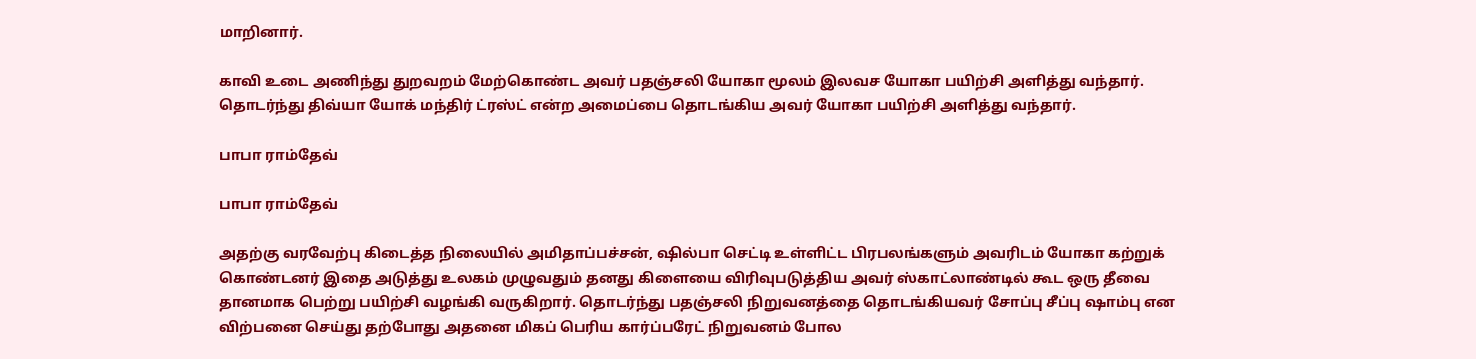மாறினார்.

காவி உடை அணிந்து துறவறம் மேற்கொண்ட அவர் பதஞ்சலி யோகா மூலம் இலவச யோகா பயிற்சி அளித்து வந்தார். தொடர்ந்து திவ்யா யோக் மந்திர் ட்ரஸ்ட் என்ற அமைப்பை தொடங்கிய அவர் யோகா பயிற்சி அளித்து வந்தார்.

பாபா ராம்தேவ்

பாபா ராம்தேவ்

அதற்கு வரவேற்பு கிடைத்த நிலையில் அமிதாப்பச்சன், ஷில்பா செட்டி உள்ளிட்ட பிரபலங்களும் அவரிடம் யோகா கற்றுக் கொண்டனர் இதை அடுத்து உலகம் முழுவதும் தனது கிளையை விரிவுபடுத்திய அவர் ஸ்காட்லாண்டில் கூட ஒரு தீவை தானமாக பெற்று பயிற்சி வழங்கி வருகிறார். தொடர்ந்து பதஞ்சலி நிறுவனத்தை தொடங்கியவர் சோப்பு சீப்பு ஷாம்பு என விற்பனை செய்து தற்போது அதனை மிகப் பெரிய கார்ப்பரேட் நிறுவனம் போல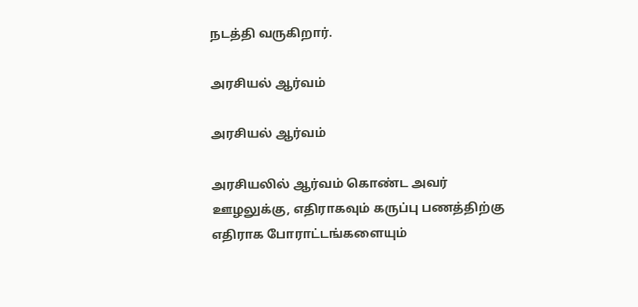நடத்தி வருகிறார்.

அரசியல் ஆர்வம்

அரசியல் ஆர்வம்

அரசியலில் ஆர்வம் கொண்ட அவர் ஊழலுக்கு, எதிராகவும் கருப்பு பணத்திற்கு எதிராக போராட்டங்களையும்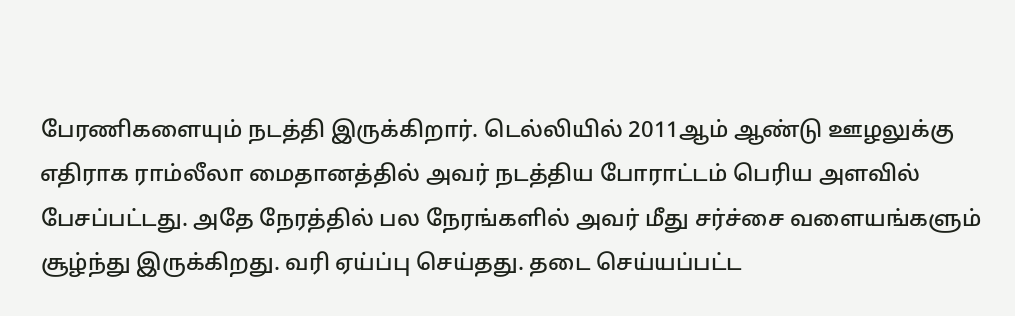பேரணிகளையும் நடத்தி இருக்கிறார். டெல்லியில் 2011ஆம் ஆண்டு ஊழலுக்கு எதிராக ராம்லீலா மைதானத்தில் அவர் நடத்திய போராட்டம் பெரிய அளவில் பேசப்பட்டது. அதே நேரத்தில் பல நேரங்களில் அவர் மீது சர்ச்சை வளையங்களும் சூழ்ந்து இருக்கிறது. வரி ஏய்ப்பு செய்தது. தடை செய்யப்பட்ட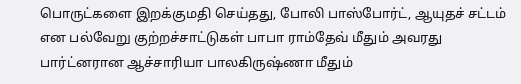பொருட்களை இறக்குமதி செய்தது, போலி பாஸ்போர்ட், ஆயுதச் சட்டம் என பல்வேறு குற்றச்சாட்டுகள் பாபா ராம்தேவ் மீதும் அவரது பார்ட்னரான ஆச்சாரியா பாலகிருஷ்ணா மீதும்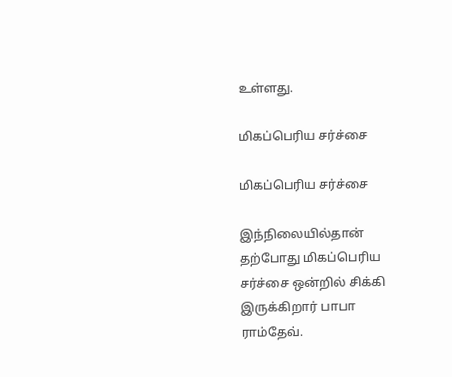உள்ளது.

மிகப்பெரிய சர்ச்சை

மிகப்பெரிய சர்ச்சை

இந்நிலையில்தான் தற்போது மிகப்பெரிய சர்ச்சை ஒன்றில் சிக்கி இருக்கிறார் பாபா ராம்தேவ்.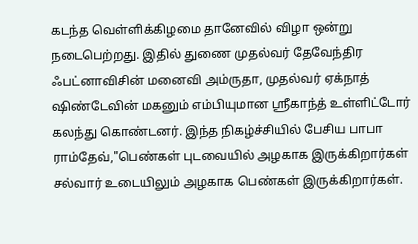கடந்த வெள்ளிக்கிழமை தானேவில் விழா ஒன்று நடைபெற்றது. இதில் துணை முதல்வர் தேவேந்திர ஃபட்னாவிசின் மனைவி அம்ருதா, முதல்வர் ஏக்நாத் ஷிண்டேவின் மகனும் எம்பியுமான ஸ்ரீகாந்த் உள்ளிட்டோர் கலந்து கொண்டனர். இந்த நிகழ்ச்சியில் பேசிய பாபா ராம்தேவ்,"பெண்கள் புடவையில் அழகாக இருக்கிறார்கள் சல்வார் உடையிலும் அழகாக பெண்கள் இருக்கிறார்கள்.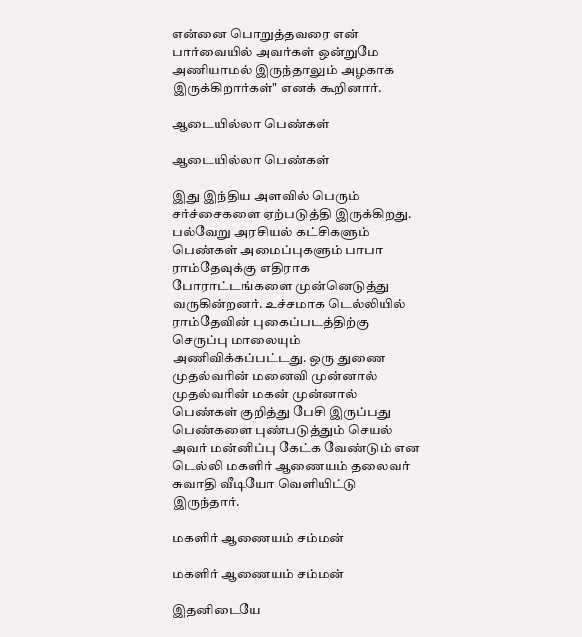என்னை பொறுத்தவரை என் பார்வையில் அவர்கள் ஒன்றுமே அணியாமல் இருந்தாலும் அழகாக இருக்கிறார்கள்" எனக் கூறினார்.

ஆடையில்லா பெண்கள்

ஆடையில்லா பெண்கள்

இது இந்திய அளவில் பெரும் சர்ச்சைகளை ஏற்படுத்தி இருக்கிறது. பல்வேறு அரசியல் கட்சிகளும் பெண்கள் அமைப்புகளும் பாபா ராம்தேவுக்கு எதிராக போராட்டங்களை முன்னெடுத்து வருகின்றனர். உச்சமாக டெல்லியில் ராம்தேவின் புகைப்படத்திற்கு செருப்பு மாலையும் அணிவிக்கப்பட்டது. ஒரு துணை முதல்வரின் மனைவி முன்னால் முதல்வரின் மகன் முன்னால் பெண்கள் குறித்து பேசி இருப்பது பெண்களை புண்படுத்தும் செயல் அவர் மன்னிப்பு கேட்க வேண்டும் என டெல்லி மகளிர் ஆணையம் தலைவர் சுவாதி வீடியோ வெளியிட்டு இருந்தார்.

மகளிர் ஆணையம் சம்மன்

மகளிர் ஆணையம் சம்மன்

இதனிடையே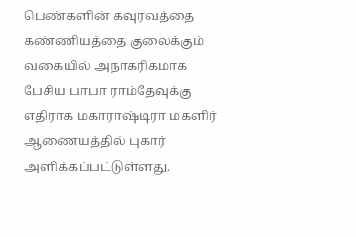பெண்களின் கவுரவத்தை கண்ணியத்தை குலைக்கும் வகையில் அநாகரிகமாக பேசிய பாபா ராம்தேவுக்கு எதிராக மகாராஷ்டிரா மகளிர் ஆணையத்தில் புகார் அளிக்கப்பட்டுள்ளது.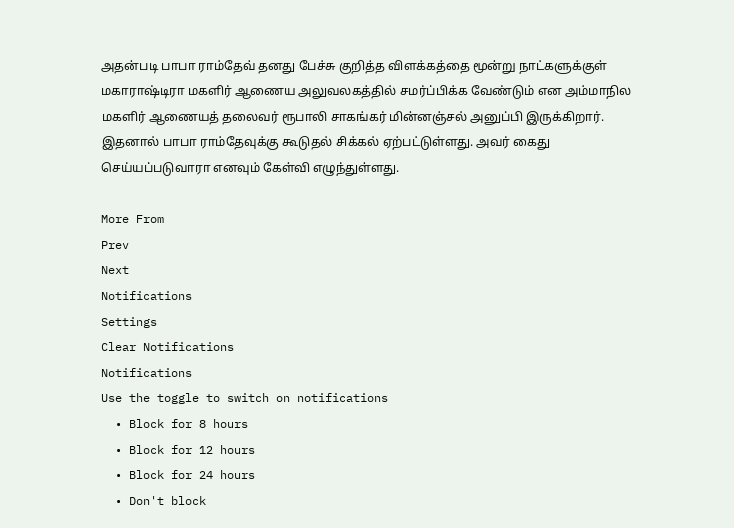அதன்படி பாபா ராம்தேவ் தனது பேச்சு குறித்த விளக்கத்தை மூன்று நாட்களுக்குள் மகாராஷ்டிரா மகளிர் ஆணைய அலுவலகத்தில் சமர்ப்பிக்க வேண்டும் என அம்மாநில மகளிர் ஆணையத் தலைவர் ரூபாலி சாகங்கர் மின்னஞ்சல் அனுப்பி இருக்கிறார். இதனால் பாபா ராம்தேவுக்கு கூடுதல் சிக்கல் ஏற்பட்டுள்ளது. அவர் கைது செய்யப்படுவாரா எனவும் கேள்வி எழுந்துள்ளது.

More From
Prev
Next
Notifications
Settings
Clear Notifications
Notifications
Use the toggle to switch on notifications
  • Block for 8 hours
  • Block for 12 hours
  • Block for 24 hours
  • Don't block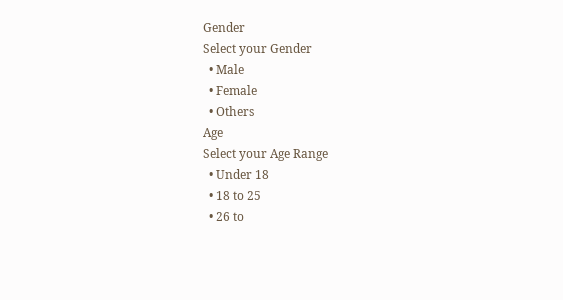Gender
Select your Gender
  • Male
  • Female
  • Others
Age
Select your Age Range
  • Under 18
  • 18 to 25
  • 26 to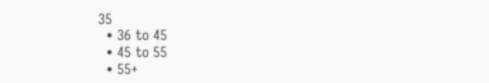35
  • 36 to 45
  • 45 to 55
  • 55+